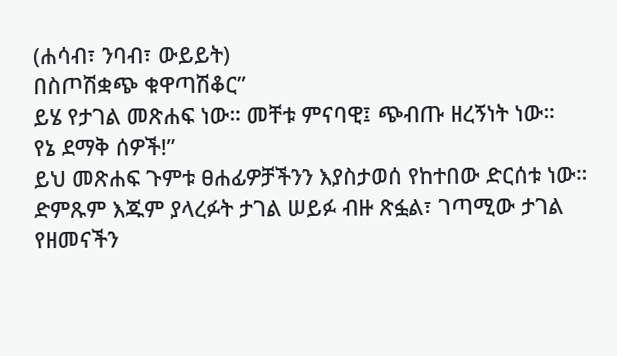(ሐሳብ፣ ንባብ፣ ውይይት)
በስጦሽቋጭ ቁዋጣሽቆር”
ይሄ የታገል መጽሐፍ ነው። መቸቱ ምናባዊ፤ ጭብጡ ዘረኝነት ነው።
የኔ ደማቅ ሰዎች!”
ይህ መጽሐፍ ጉምቱ ፀሐፊዎቻችንን እያስታወሰ የከተበው ድርሰቱ ነው።
ድምጹም እጁም ያላረፉት ታገል ሠይፉ ብዙ ጽፏል፣ ገጣሚው ታገል የዘመናችን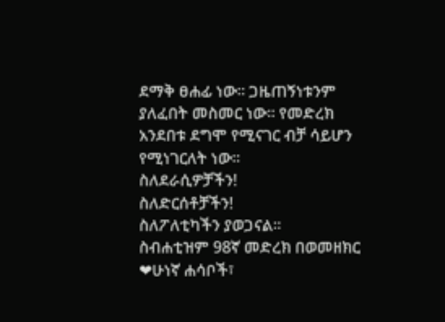ደማቅ ፀሐፊ ነው። ጋዜጠኝነቱንም ያለፈበት መስመር ነው። የመድረክ አንደበቱ ደግሞ የሚናገር ብቻ ሳይሆን የሚነገርለት ነው።
ስለደራሲዎቻችን!
ስለድርሰቶቻችን!
ስለፖለቲካችን ያወጋናል።
ስብሐቲዝም 98ኛ መድረክ በወመዘክር
❤ሁነኛ ሐሳቦች፣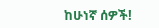ከሁነኛ ሰዎች!